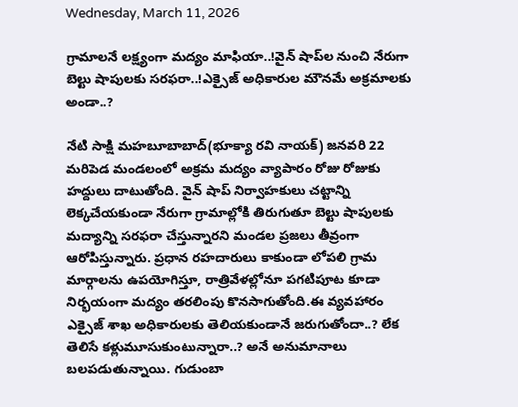Wednesday, March 11, 2026

గ్రామాలనే లక్ష్యంగా మద్యం మాఫియా..!వైన్ షాప్‌ల నుంచి నేరుగా బెల్టు షాపులకు సరఫరా..!ఎక్సైజ్ అధికారుల మౌనమే అక్రమాలకు అండా..?

నేటి సాక్షి మహబూబాబాద్(భూక్యా రవి నాయక్) జనవరి 22 మరిపెడ మండలంలో అక్రమ మద్యం వ్యాపారం రోజు రోజుకు హద్దులు దాటుతోంది. వైన్ షాప్ నిర్వాహకులు చట్టాన్ని లెక్కచేయకుండా నేరుగా గ్రామాల్లోకి తిరుగుతూ బెల్టు షాపులకు మద్యాన్ని సరఫరా చేస్తున్నారని మండల ప్రజలు తీవ్రంగా ఆరోపిస్తున్నారు. ప్రధాన రహదారులు కాకుండా లోపలి గ్రామ మార్గాలను ఉపయోగిస్తూ, రాత్రివేళల్లోనూ పగటిపూట కూడా నిర్భయంగా మద్యం తరలింపు కొనసాగుతోంది.ఈ వ్యవహారం ఎక్సైజ్ శాఖ అధికారులకు తెలియకుండానే జరుగుతోందా..? లేక తెలిసే కళ్లుమూసుకుంటున్నారా..? అనే అనుమానాలు బలపడుతున్నాయి. గుడుంబా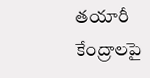తయారీ కేంద్రాలపై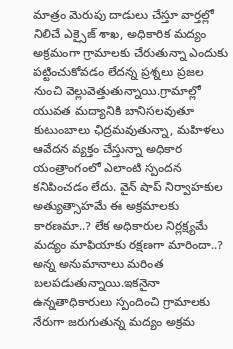మాత్రం మెరుపు దాడులు చేస్తూ వార్తల్లో నిలిచే ఎక్సైజ్ శాఖ, అధికారిక మద్యం అక్రమంగా గ్రామాలకు చేరుతున్నా ఎందుకు పట్టించుకోవడం లేదన్న ప్రశ్నలు ప్రజల నుంచి వెల్లువెత్తుతున్నాయి.గ్రామాల్లో యువత మద్యానికి బానిసలవుతూ కుటుంబాలు ఛిద్రమవుతున్నా, మహిళలు ఆవేదన వ్యక్తం చేస్తున్నా అధికార యంత్రాంగంలో ఎలాంటి స్పందన కనిపించడం లేదు. వైన్ షాప్ నిర్వాహకుల అత్యుత్సాహమే ఈ అక్రమాలకు కారణమా..? లేక అధికారుల నిర్లక్ష్యమే మద్యం మాఫియాకు రక్షణగా మారిందా..? అన్న అనుమానాలు మరింత బలపడుతున్నాయి.ఇకనైనా ఉన్నతాధికారులు స్పందించి గ్రామాలకు నేరుగా జరుగుతున్న మద్యం అక్రమ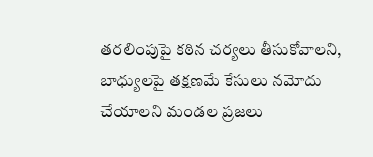తరలింపుపై కఠిన చర్యలు తీసుకోవాలని, బాధ్యులపై తక్షణమే కేసులు నమోదు చేయాలని మండల ప్రజలు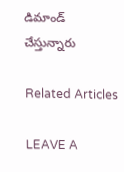డిమాండ్ చేస్తున్నారు

Related Articles

LEAVE A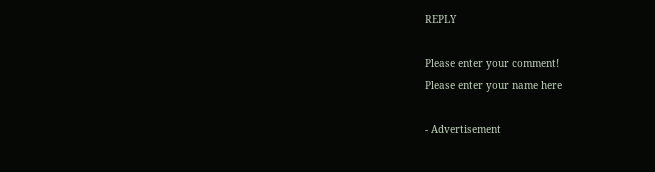REPLY

Please enter your comment!
Please enter your name here

- Advertisement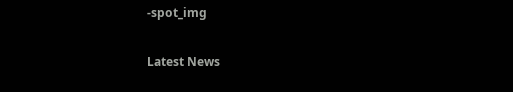-spot_img

Latest News